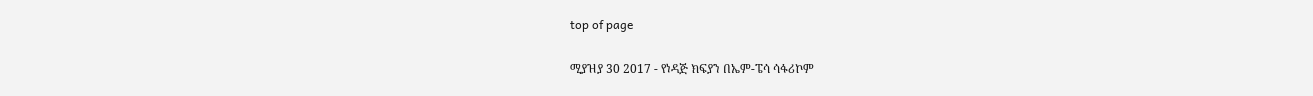top of page

ሚያዝያ 30 2017 - የነዳጅ ክፍያን በኤም-ፔሳ ሳፋሪኮም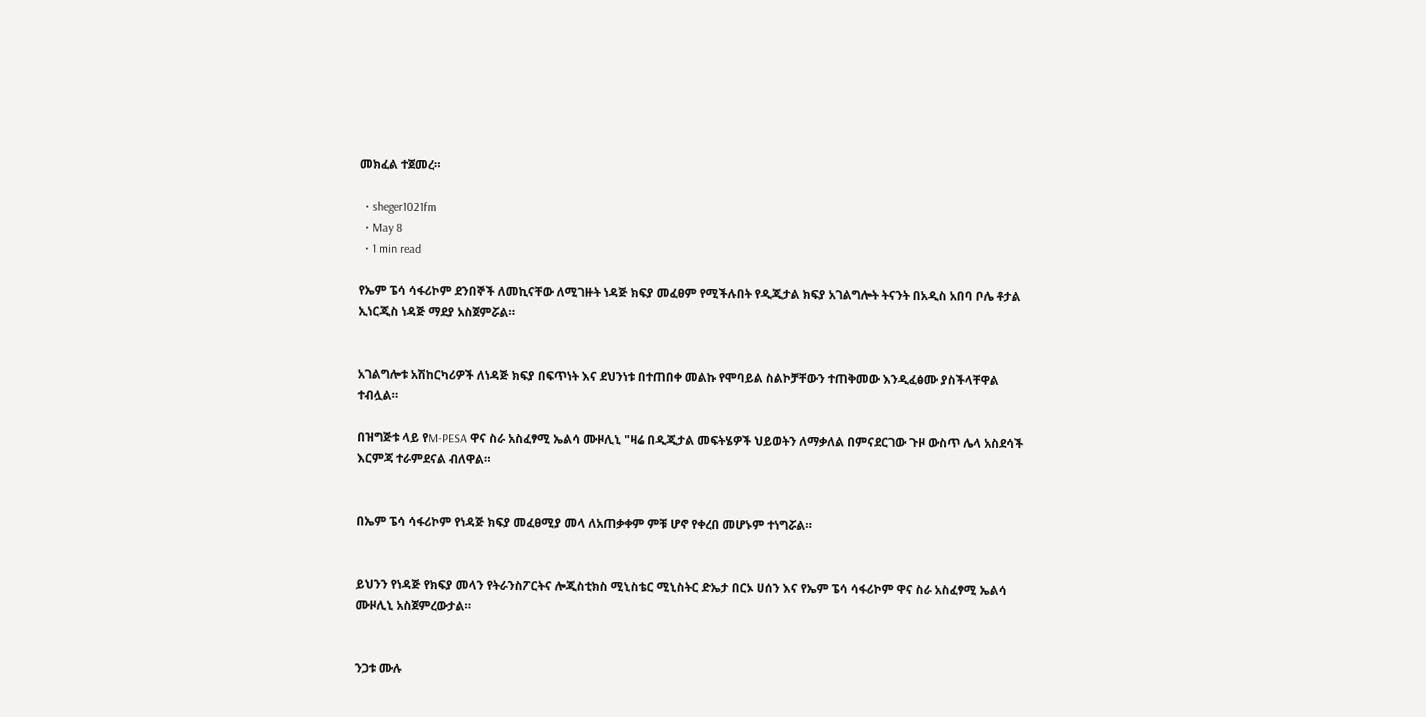መክፈል ተጀመረ።

  • sheger1021fm
  • May 8
  • 1 min read

የኤም ፔሳ ሳፋሪኮም ደንበኞች ለመኪናቸው ለሚገዙት ነዳጅ ክፍያ መፈፀም የሚችሉበት የዲጂታል ክፍያ አገልግሎት ትናንት በአዲስ አበባ ቦሌ ቶታል ኢነርጂስ ነዳጅ ማደያ አስጀምሯል።


አገልግሎቱ አሽከርካሪዎች ለነዳጅ ክፍያ በፍጥነት እና ደህንነቱ በተጠበቀ መልኩ የሞባይል ስልኮቻቸውን ተጠቅመው እንዲፈፅሙ ያስችላቸዋል ተብሏል።

በዝግጅቱ ላይ የM-PESA ዋና ስራ አስፈፃሚ ኤልሳ ሙዞሊኒ "ዛሬ በዲጂታል መፍትሄዎች ህይወትን ለማቃለል በምናደርገው ጉዞ ውስጥ ሌላ አስደሳች እርምጃ ተራምደናል ብለዋል።


በኤም ፔሳ ሳፋሪኮም የነዳጅ ክፍያ መፈፀሚያ መላ ለአጠቃቀም ምቹ ሆኖ የቀረበ መሆኑም ተነግሯል።


ይህንን የነዳጅ የክፍያ መላን የትራንስፖርትና ሎጂስቲክስ ሚኒስቴር ሚኒስትር ድኤታ በርኦ ሀሰን እና የኤም ፔሳ ሳፋሪኮም ዋና ስራ አስፈፃሚ ኤልሳ ሙዞሊኒ አስጀምረውታል።


ንጋቱ ሙሉ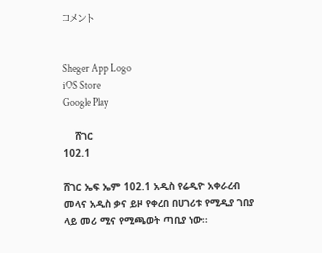コメント


Sheger App Logo
iOS Store
Google Play

    ሸገር
102.1

ሸገር ኤፍ ኤም 102.1 አዲስ የሬዲዮ አቀራረብ መላና አዲስ ቃና ይዞ የቀረበ በሀገሪቱ የሚዲያ ገበያ ላይ መሪ ሚና የሚጫወት ጣቢያ ነው፡፡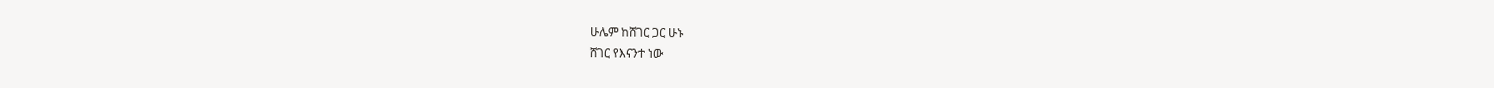ሁሌም ከሸገር ጋር ሁኑ
ሸገር የእናንተ ነው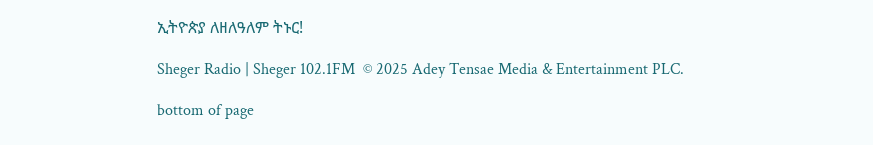ኢትዮጵያ ለዘለዓለም ትኑር!

Sheger Radio | Sheger 102.1FM  © 2025 Adey Tensae Media & Entertainment PLC.

bottom of page